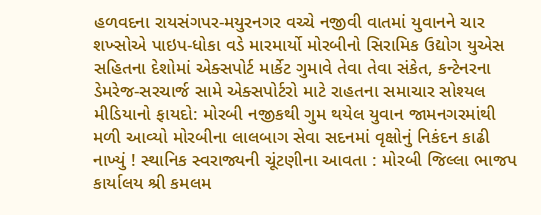હળવદના રાયસંગપર-મયુરનગર વચ્ચે નજીવી વાતમાં યુવાનને ચાર શખ્સોએ પાઇપ-ધોકા વડે મારમાર્યો મોરબીનો સિરામિક ઉદ્યોગ યુએસ સહિતના દેશોમાં એક્સપોર્ટ માર્કેટ ગુમાવે તેવા તેવા સંકેત, કન્ટેનરના ડેમરેજ-સરચાર્જ સામે એક્સપોર્ટરો માટે રાહતના સમાચાર સોશ્યલ મીડિયાનો ફાયદો: મોરબી નજીકથી ગુમ થયેલ યુવાન જામનગરમાંથી મળી આવ્યો મોરબીના લાલબાગ સેવા સદનમાં વૃક્ષોનું નિકંદન કાઢી નાખ્યું ! સ્થાનિક સ્વરાજ્યની ચૂંટણીના આવતા : મોરબી જિલ્લા ભાજપ કાર્યાલય શ્રી કમલમ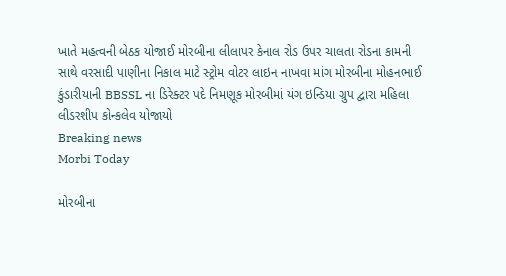ખાતે મહત્વની બેઠક યોજાઈ મોરબીના લીલાપર કેનાલ રોડ ઉપર ચાલતા રોડના કામની સાથે વરસાદી પાણીના નિકાલ માટે સ્ટ્રોમ વોટર લાઇન નાખવા માંગ મોરબીના મોહનભાઈ કુંડારીયાની BBSSL ના ડિરેક્ટર પદે નિમણૂક મોરબીમાં યંગ ઇન્ડિયા ગ્રુપ દ્વારા મહિલા લીડરશીપ કોન્કલેવ યોજાયો
Breaking news
Morbi Today

મોરબીના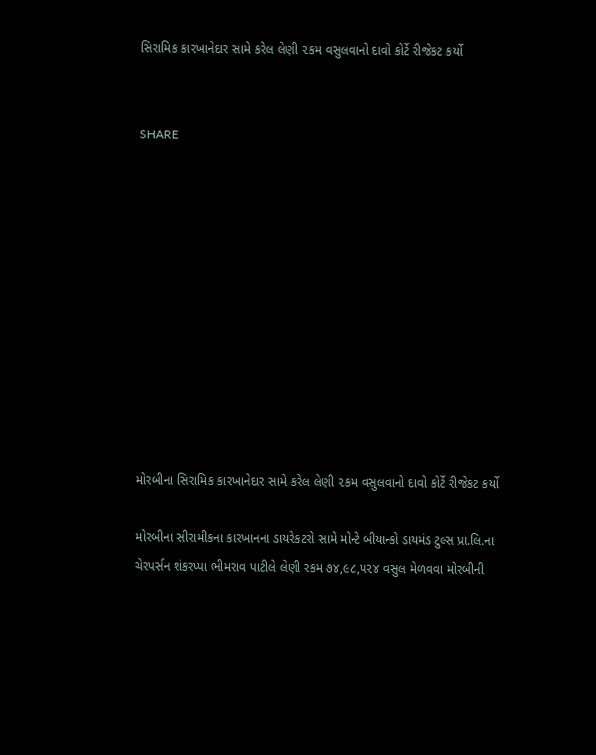સિરામિક કારખાનેદાર સામે કરેલ લેણી ૨કમ વસુલવાનો દાવો કોર્ટે રીજેકટ કર્યો


SHARE











મોરબીના સિરામિક કારખાનેદાર સામે કરેલ લેણી ૨કમ વસુલવાનો દાવો કોર્ટે રીજેકટ કર્યો

મોરબીના સીરામીકના કારખાનના ડાયરેકટરો સામે મોન્ટે બીયાન્કો ડાયમંડ ટુલ્સ પ્રા.લિ.ના ચેરપર્સન શંકરપ્પા ભીમરાવ પાટીલે લેણી રકમ ૭૪,૯૮,૫૨૪ વસુલ મેળવવા મોરબીની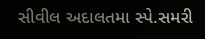સીવીલ અદાલતમા સ્પે.સમરી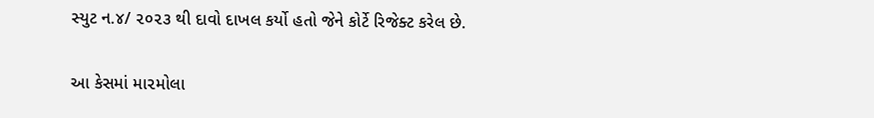સ્યુટ ન.૪/ ૨૦૨૩ થી દાવો દાખલ કર્યો હતો જેને કોર્ટે રિજેક્ટ કરેલ છે.

આ કેસમાં મા૨મોલા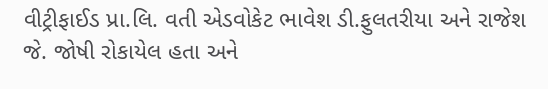વીટ્રીફાઈડ પ્રા.લિ. વતી એડવોકેટ ભાવેશ ડી.ફુલતરીયા અને રાજેશ જે. જોષી રોકાયેલ હતા અને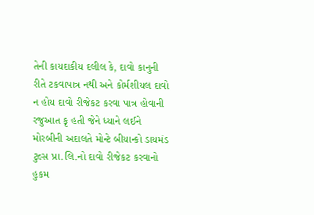તેની કાયદાકીય દલીલ કે, દાવો કાનુની રીતે ટકવાપાત્ર નથી અને કોર્મશીયલ દાવો ન હોય દાવો રીજેકટ કરવા પાત્ર હોવાની રજુઆત કૃ હતી જેને ધ્યાને લઈને મોરબીની અદાલતે મોન્ટે બીયાન્કો ડાયમંડ ટુલ્સ પ્રા.લિ.નો દાવો રીજેકટ કરવાનો હુકમ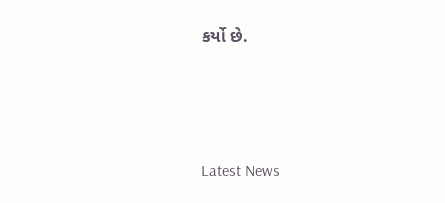કર્યો છે.






Latest News